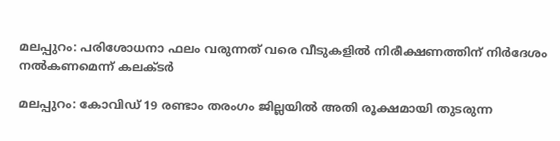മലപ്പുറം: പരിശോധനാ ഫലം വരുന്നത് വരെ വീടുകളില്‍ നിരീക്ഷണത്തിന് നിര്‍ദേശം നല്‍കണമെന്ന് കലക്ടര്‍

മലപ്പുറം: കോവിഡ് 19 രണ്ടാം തരംഗം ജില്ലയില്‍ അതി രൂക്ഷമായി തുടരുന്ന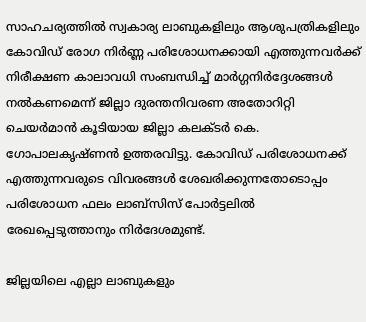സാഹചര്യത്തില്‍ സ്വകാര്യ ലാബുകളിലും ആശുപത്രികളിലും കോവിഡ് രോഗ നിര്‍ണ്ണ പരിശോധനക്കായി എത്തുന്നവര്‍ക്ക് നിരീക്ഷണ കാലാവധി സംബന്ധിച്ച് മാര്‍ഗ്ഗനിര്‍ദ്ദേശങ്ങള്‍ നല്‍കണമെന്ന് ജില്ലാ ദുരന്തനിവരണ അതോറിറ്റി ചെയര്‍മാന്‍ കൂടിയായ ജില്ലാ കലക്ടര്‍ കെ. ഗോപാലകൃഷ്ണന്‍ ഉത്തരവിട്ടു. കോവിഡ് പരിശോധനക്ക് എത്തുന്നവരുടെ വിവരങ്ങള്‍ ശേഖരിക്കുന്നതോടൊപ്പം പരിശോധന ഫലം ലാബ്സിസ് പോര്‍ട്ടലില്‍ രേഖപ്പെടുത്താനും നിര്‍ദേശമുണ്ട്.

ജില്ലയിലെ എല്ലാ ലാബുകളും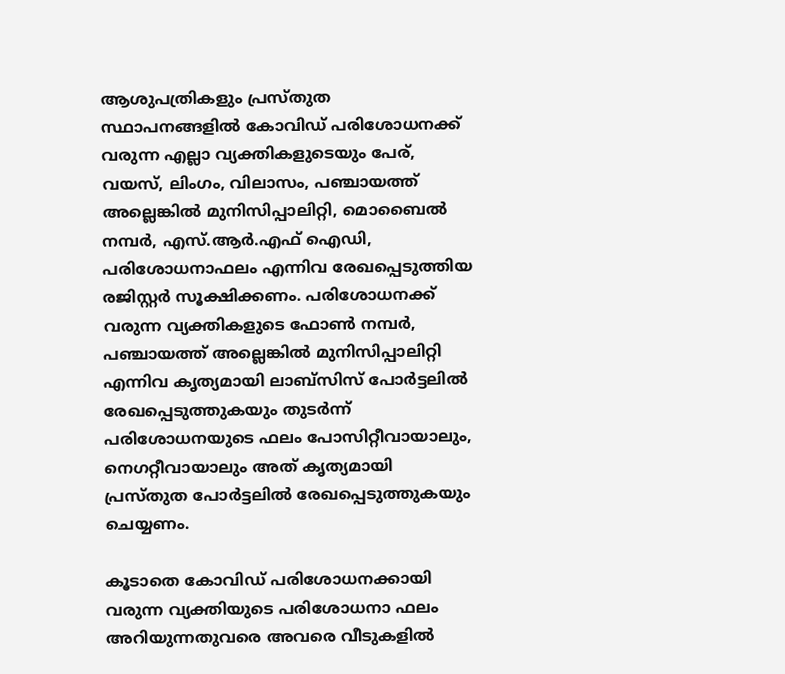ആശുപത്രികളും പ്രസ്തുത സ്ഥാപനങ്ങളില്‍ കോവിഡ് പരിശോധനക്ക് വരുന്ന എല്ലാ വ്യക്തികളുടെയും പേര്, വയസ്, ലിംഗം, വിലാസം, പഞ്ചായത്ത് അല്ലെങ്കില്‍ മുനിസിപ്പാലിറ്റി, മൊബൈല്‍ നമ്പര്‍, എസ്.ആര്‍.എഫ് ഐഡി, പരിശോധനാഫലം എന്നിവ രേഖപ്പെടുത്തിയ രജിസ്റ്റര്‍ സൂക്ഷിക്കണം. പരിശോധനക്ക് വരുന്ന വ്യക്തികളുടെ ഫോണ്‍ നമ്പര്‍, പഞ്ചായത്ത് അല്ലെങ്കില്‍ മുനിസിപ്പാലിറ്റി എന്നിവ കൃത്യമായി ലാബ്സിസ് പോര്‍ട്ടലില്‍ രേഖപ്പെടുത്തുകയും തുടര്‍ന്ന് പരിശോധനയുടെ ഫലം പോസിറ്റീവായാലും, നെഗറ്റീവായാലും അത് കൃത്യമായി പ്രസ്തുത പോര്‍ട്ടലില്‍ രേഖപ്പെടുത്തുകയും ചെയ്യണം.

കൂടാതെ കോവിഡ് പരിശോധനക്കായി വരുന്ന വ്യക്തിയുടെ പരിശോധനാ ഫലം അറിയുന്നതുവരെ അവരെ വീടുകളില്‍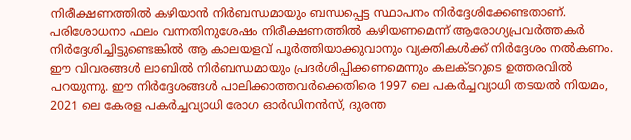നിരീക്ഷണത്തില്‍ കഴിയാന്‍ നിര്‍ബന്ധമായും ബന്ധപ്പെട്ട സ്ഥാപനം നിര്‍ദ്ദേശിക്കേണ്ടതാണ്. പരിശോധനാ ഫലം വന്നതിനുശേഷം നിരീക്ഷണത്തില്‍ കഴിയണമെന്ന് ആരോഗ്യപ്രവര്‍ത്തകര്‍ നിര്‍ദ്ദേശിച്ചിട്ടുണ്ടെങ്കില്‍ ആ കാലയളവ് പൂര്‍ത്തിയാക്കുവാനും വ്യക്തികള്‍ക്ക് നിര്‍ദ്ദേശം നല്‍കണം. ഈ വിവരങ്ങള്‍ ലാബില്‍ നിര്‍ബന്ധമായും പ്രദര്‍ശിപ്പിക്കണമെന്നും കലക്ടറുടെ ഉത്തരവില്‍ പറയുന്നു. ഈ നിര്‍ദ്ദേശങ്ങള്‍ പാലിക്കാത്തവര്‍ക്കെതിരെ 1997 ലെ പകര്‍ച്ചവ്യാധി തടയല്‍ നിയമം, 2021 ലെ കേരള പകര്‍ച്ചവ്യാധി രോഗ ഓര്‍ഡിനന്‍സ്, ദുരന്ത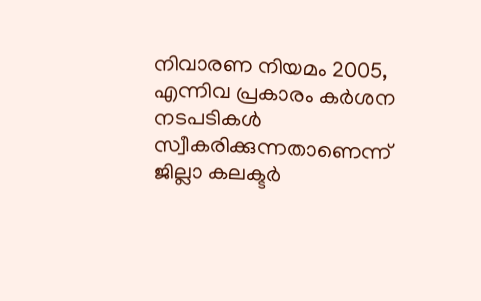നിവാരണ നിയമം 2005, എന്നിവ പ്രകാരം കര്‍ശന നടപടികള്‍ സ്വീകരിക്കുന്നതാണെന്ന് ജില്ലാ കലക്ടര്‍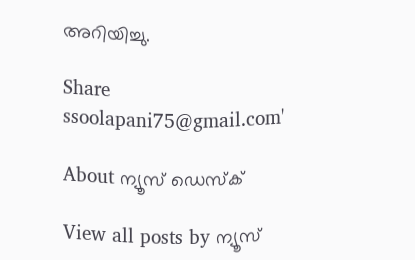അറിയിച്ചു.

Share
ssoolapani75@gmail.com'

About ന്യൂസ് ഡെസ്ക്

View all posts by ന്യൂസ്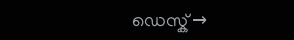ഡെസ്ക് →